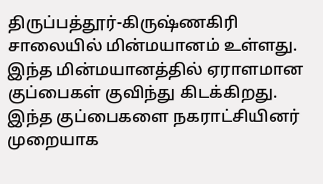திருப்பத்தூர்-கிருஷ்ணகிரி சாலையில் மின்மயானம் உள்ளது. இந்த மின்மயானத்தில் ஏராளமான குப்பைகள் குவிந்து கிடக்கிறது. இந்த குப்பைகளை நகராட்சியினர் முறையாக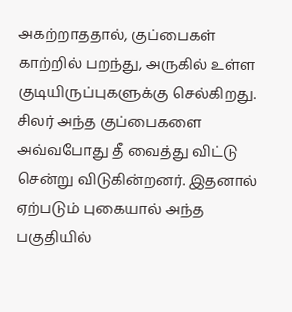அகற்றாததால், குப்பைகள் காற்றில் பறந்து, அருகில் உள்ள குடியிருப்புகளுக்கு செல்கிறது. சிலர் அந்த குப்பைகளை அவ்வபோது தீ வைத்து விட்டு சென்று விடுகின்றனர். இதனால் ஏற்படும் புகையால் அந்த பகுதியில்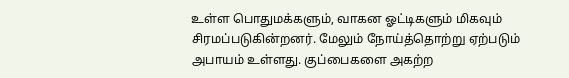உள்ள பொதுமக்களும், வாகன ஓட்டிகளும் மிகவும் சிரமப்படுகின்றனர். மேலும் நோய்த்தொற்று ஏற்படும் அபாயம் உள்ளது. குப்பைகளை அகற்ற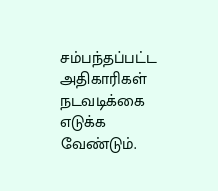சம்பந்தப்பட்ட அதிகாரிகள் நடவடிக்கை எடுக்க வேண்டும்.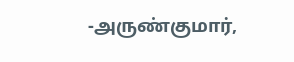-அருண்குமார்,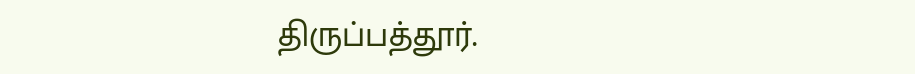திருப்பத்தூர்.